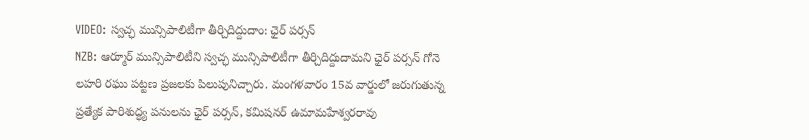VIDEO: స్వచ్ఛ మున్సిపాలిటీగా తీర్చిదిద్దుదాం: ఛైర్ పర్సన్
NZB: ఆర్మూర్ మున్సిపాలిటీని స్వచ్ఛ మున్సిపాలిటీగా తీర్చిదిద్దుదామని ఛైర్ పర్సన్ గోనె లహరి రఘు పట్టణ ప్రజలకు పిలుపునిచ్చారు. మంగళవారం 15వ వార్డులో జరుగుతున్న ప్రత్యేక పారిశుద్ధ్య పనులను ఛైర్ పర్సన్, కమిషనర్ ఉమామహేశ్వరరావు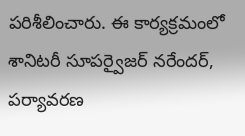పరిశీలించారు. ఈ కార్యక్రమంలో శానిటరీ సూపర్వైజర్ నరేందర్, పర్యావరణ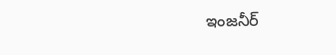ఇంజనీర్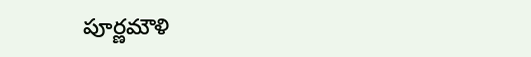పూర్ణమౌళి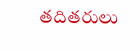తదితరులు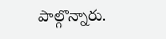పాల్గొన్నారు.